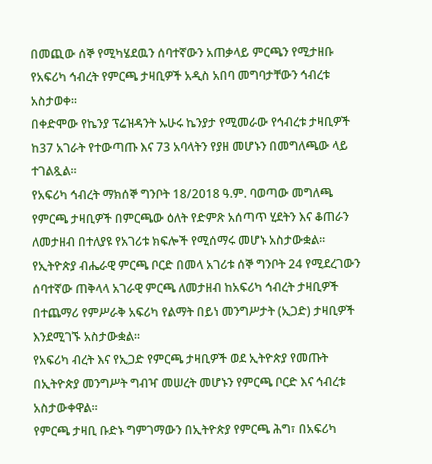በመጪው ሰኞ የሚካሄደዉን ሰባተኛውን አጠቃላይ ምርጫን የሚታዘቡ የአፍሪካ ኅብረት የምርጫ ታዛቢዎች አዲስ አበባ መግባታቸውን ኅብረቱ አስታወቀ።
በቀድሞው የኬንያ ፕሬዝዳንት ኡሁሩ ኬንያታ የሚመራው የኅብረቱ ታዛቢዎች ከ37 አገራት የተውጣጡ እና 73 አባላትን የያዘ መሆኑን በመግለጫው ላይ ተገልጿል።
የአፍሪካ ኅብረት ማክሰኞ ግንቦት 18/2018 ዓ.ም. ባወጣው መግለጫ የምርጫ ታዛቢዎች በምርጫው ዕለት የድምጽ አሰጣጥ ሂደትን እና ቆጠራን ለመታዘብ በተለያዩ የአገሪቱ ክፍሎች የሚሰማሩ መሆኑ አስታውቋል።
የኢትዮጵያ ብሔራዊ ምርጫ ቦርድ በመላ አገሪቱ ሰኞ ግንቦት 24 የሚደረገውን ሰባተኛው ጠቅላላ አገራዊ ምርጫ ለመታዘብ ከአፍሪካ ኅብረት ታዛቢዎች በተጨማሪ የምሥራቅ አፍሪካ የልማት በይነ መንግሥታት (ኢጋድ) ታዛቢዎች እንደሚገኙ አስታውቋል።
የአፍሪካ ብረት እና የኢጋድ የምርጫ ታዛቢዎች ወደ ኢትዮጵያ የመጡት በኢትዮጵያ መንግሥት ግብዣ መሠረት መሆኑን የምርጫ ቦርድ እና ኅብረቱ አስታውቀዋል።
የምርጫ ታዛቢ ቡድኑ ግምገማውን በኢትዮጵያ የምርጫ ሕግ፣ በአፍሪካ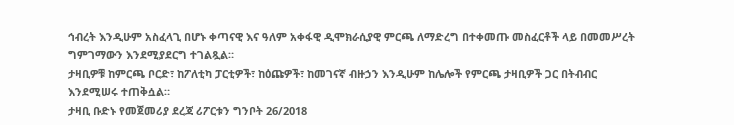ኅብረት እንዲሁም አስፈላጊ በሆኑ ቀጣናዊ እና ዓለም አቀፋዊ ዲሞክራሲያዊ ምርጫ ለማድረግ በተቀመጡ መስፈርቶች ላይ በመመሥረት ግምገማውን እንደሚያደርግ ተገልጿል።
ታዛቢዎቹ ከምርጫ ቦርድ፣ ከፖለቲካ ፓርቲዎች፣ ከዕጩዎች፣ ከመገናኛ ብዙኃን እንዲሁም ከሌሎች የምርጫ ታዛቢዎች ጋር በትብብር እንደሚሠሩ ተጠቅሷል።
ታዛቢ ቡድኑ የመጀመሪያ ደረጃ ሪፖርቱን ግንቦት 26/2018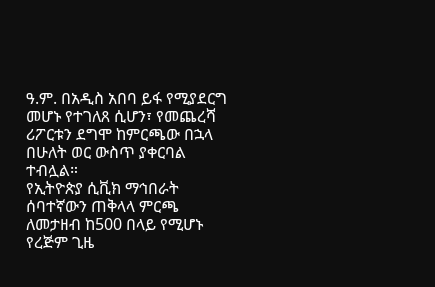ዓ.ም. በአዲስ አበባ ይፋ የሚያደርግ መሆኑ የተገለጸ ሲሆን፣ የመጨረሻ ሪፖርቱን ደግሞ ከምርጫው በኋላ በሁለት ወር ውስጥ ያቀርባል ተብሏል።
የኢትዮጵያ ሲቪክ ማኅበራት ሰባተኛውን ጠቅላላ ምርጫ ለመታዘብ ከ500 በላይ የሚሆኑ የረጅም ጊዜ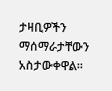ታዛቢዎችን ማሰማራታቸውን አስታውቀዋል።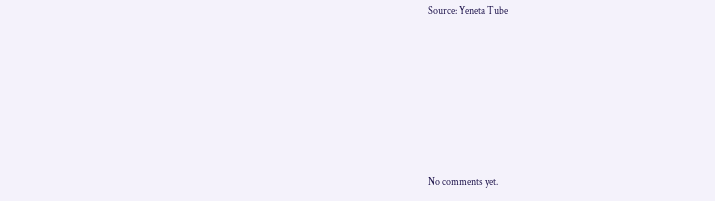Source: Yeneta Tube








No comments yet.